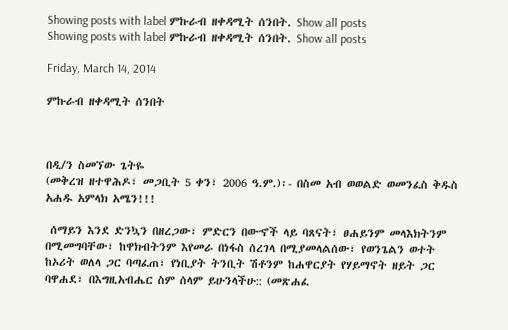Showing posts with label ምኩራብ ዘቀዳሚት ሰንበት. Show all posts
Showing posts with label ምኩራብ ዘቀዳሚት ሰንበት. Show all posts

Friday, March 14, 2014

ምኩራብ ዘቀዳሚት ሰንበት



በዲ/ን ስመኘው ጌትዬ
(መቅረዝ ዘተዋሕዶ፣ መጋቢት 5 ቀን፣ 2006 ዓ.ም.)፡- በስመ አብ ወወልድ ወመንፈስ ቅዱስ አሐዱ አምላክ አሜን!!!

 ሰማይን እንደ ድንኳን በዘረጋው፣ ምድርን በውኆች ላይ ባጸናት፣ ፀሐይንም መላእክትንም በሚመግባቸው፣ ከዋክብትንም እየመራ በነፋስ ሰረገላ በሚያመላልሰው፣ የወንጌልን ወተት ከኦሪት ወለላ ጋር ባጣፈጠ፣ የነቢያት ትንቢት ሽቶንም ከሐዋርያት የሃይማኖት ዘይት ጋር ባዋሐደ፣ በእግዚአብሔር ስም ሰላም ይሁንላችሁ:: (መጽሐፈ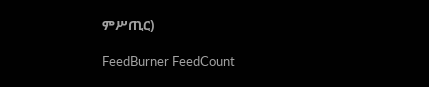ምሥጢር)

FeedBurner FeedCount